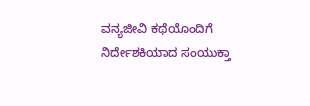ವನ್ಯಜೀವಿ ಕಥೆಯೊಂದಿಗೆ ನಿರ್ದೇಶಕಿಯಾದ ಸಂಯುಕ್ತಾ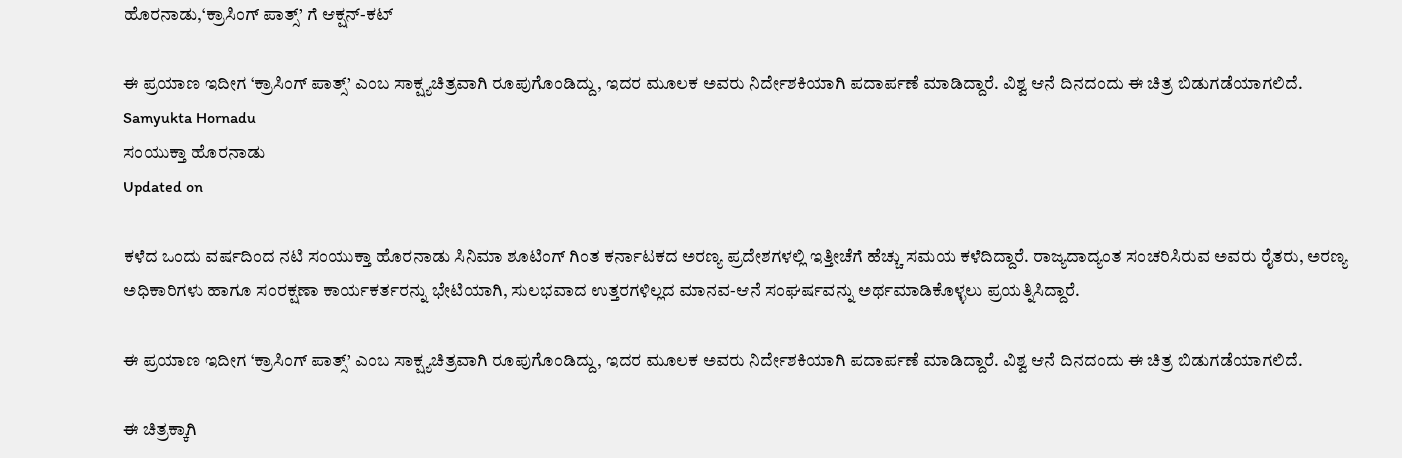ಹೊರನಾಡು,‘ಕ್ರಾಸಿಂಗ್ ಪಾತ್ಸ್’ ಗೆ ಆಕ್ಷನ್-ಕಟ್

ಈ ಪ್ರಯಾಣ ಇದೀಗ ‘ಕ್ರಾಸಿಂಗ್ ಪಾತ್ಸ್’ ಎಂಬ ಸಾಕ್ಷ್ಯಚಿತ್ರವಾಗಿ ರೂಪುಗೊಂಡಿದ್ದು, ಇದರ ಮೂಲಕ ಅವರು ನಿರ್ದೇಶಕಿಯಾಗಿ ಪದಾರ್ಪಣೆ ಮಾಡಿದ್ದಾರೆ. ವಿಶ್ವ ಆನೆ ದಿನದಂದು ಈ ಚಿತ್ರ ಬಿಡುಗಡೆಯಾಗಲಿದೆ.
Samyukta Hornadu
ಸಂಯುಕ್ತಾ ಹೊರನಾಡು
Updated on

ಕಳೆದ ಒಂದು ವರ್ಷದಿಂದ ನಟಿ ಸಂಯುಕ್ತಾ ಹೊರನಾಡು ಸಿನಿಮಾ ಶೂಟಿಂಗ್ ಗಿಂತ ಕರ್ನಾಟಕದ ಅರಣ್ಯ ಪ್ರದೇಶಗಳಲ್ಲಿ ಇತ್ತೀಚೆಗೆ ಹೆಚ್ಚು ಸಮಯ ಕಳೆದಿದ್ದಾರೆ. ರಾಜ್ಯದಾದ್ಯಂತ ಸಂಚರಿಸಿರುವ ಅವರು ರೈತರು, ಅರಣ್ಯ ಅಧಿಕಾರಿಗಳು ಹಾಗೂ ಸಂರಕ್ಷಣಾ ಕಾರ್ಯಕರ್ತರನ್ನು ಭೇಟಿಯಾಗಿ, ಸುಲಭವಾದ ಉತ್ತರಗಳಿಲ್ಲದ ಮಾನವ-ಆನೆ ಸಂಘರ್ಷವನ್ನು ಅರ್ಥಮಾಡಿಕೊಳ್ಳಲು ಪ್ರಯತ್ನಿಸಿದ್ದಾರೆ.

ಈ ಪ್ರಯಾಣ ಇದೀಗ ‘ಕ್ರಾಸಿಂಗ್ ಪಾತ್ಸ್’ ಎಂಬ ಸಾಕ್ಷ್ಯಚಿತ್ರವಾಗಿ ರೂಪುಗೊಂಡಿದ್ದು, ಇದರ ಮೂಲಕ ಅವರು ನಿರ್ದೇಶಕಿಯಾಗಿ ಪದಾರ್ಪಣೆ ಮಾಡಿದ್ದಾರೆ. ವಿಶ್ವ ಆನೆ ದಿನದಂದು ಈ ಚಿತ್ರ ಬಿಡುಗಡೆಯಾಗಲಿದೆ.

ಈ ಚಿತ್ರಕ್ಕಾಗಿ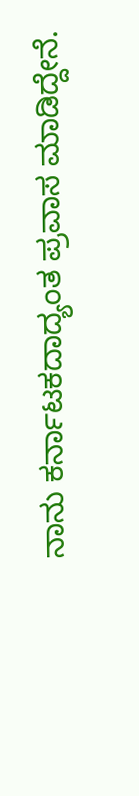ನಾನು ಕರ್ನಾಟಕದಾದ್ಯಂತ ಪ್ರವಾಸ ಮಾಡಿದ್ದೇನೆ.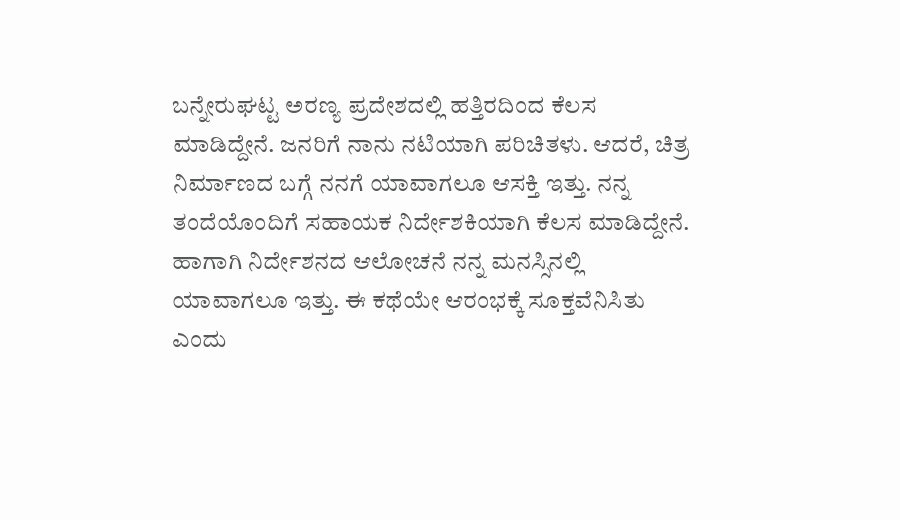ಬನ್ನೇರುಘಟ್ಟ ಅರಣ್ಯ ಪ್ರದೇಶದಲ್ಲಿ ಹತ್ತಿರದಿಂದ ಕೆಲಸ ಮಾಡಿದ್ದೇನೆ. ಜನರಿಗೆ ನಾನು ನಟಿಯಾಗಿ ಪರಿಚಿತಳು. ಆದರೆ, ಚಿತ್ರ ನಿರ್ಮಾಣದ ಬಗ್ಗೆ ನನಗೆ ಯಾವಾಗಲೂ ಆಸಕ್ತಿ ಇತ್ತು. ನನ್ನ ತಂದೆಯೊಂದಿಗೆ ಸಹಾಯಕ ನಿರ್ದೇಶಕಿಯಾಗಿ ಕೆಲಸ ಮಾಡಿದ್ದೇನೆ. ಹಾಗಾಗಿ ನಿರ್ದೇಶನದ ಆಲೋಚನೆ ನನ್ನ ಮನಸ್ಸಿನಲ್ಲಿ ಯಾವಾಗಲೂ ಇತ್ತು. ಈ ಕಥೆಯೇ ಆರಂಭಕ್ಕೆ ಸೂಕ್ತವೆನಿಸಿತು ಎಂದು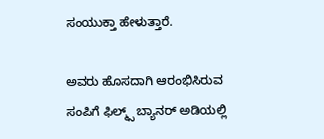ಸಂಯುಕ್ತಾ ಹೇಳುತ್ತಾರೆ.

ಅವರು ಹೊಸದಾಗಿ ಆರಂಭಿಸಿರುವ ಸಂಪಿಗೆ ಫಿಲ್ಮ್ಸ್ ಬ್ಯಾನರ್ ಅಡಿಯಲ್ಲಿ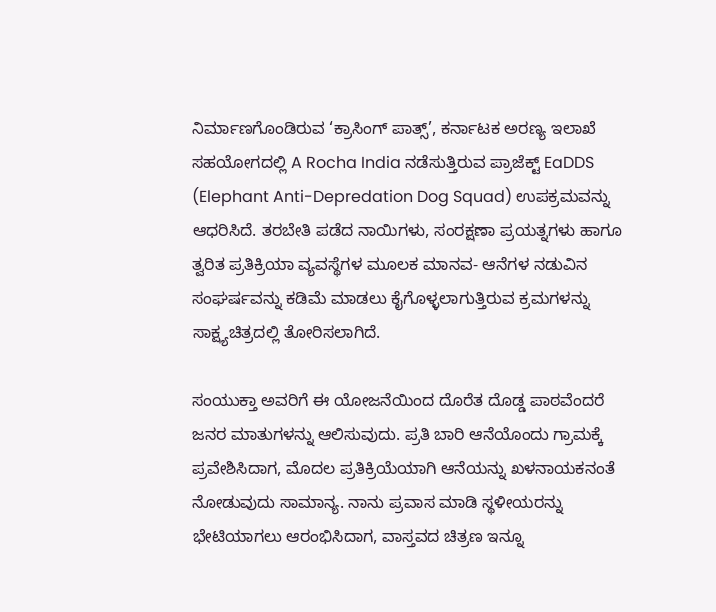ನಿರ್ಮಾಣಗೊಂಡಿರುವ ‘ಕ್ರಾಸಿಂಗ್ ಪಾತ್ಸ್’, ಕರ್ನಾಟಕ ಅರಣ್ಯ ಇಲಾಖೆ ಸಹಯೋಗದಲ್ಲಿ A Rocha India ನಡೆಸುತ್ತಿರುವ ಪ್ರಾಜೆಕ್ಟ್ EaDDS (Elephant Anti-Depredation Dog Squad) ಉಪಕ್ರಮವನ್ನು ಆಧರಿಸಿದೆ. ತರಬೇತಿ ಪಡೆದ ನಾಯಿಗಳು, ಸಂರಕ್ಷಣಾ ಪ್ರಯತ್ನಗಳು ಹಾಗೂ ತ್ವರಿತ ಪ್ರತಿಕ್ರಿಯಾ ವ್ಯವಸ್ಥೆಗಳ ಮೂಲಕ ಮಾನವ- ಆನೆಗಳ ನಡುವಿನ ಸಂಘರ್ಷವನ್ನು ಕಡಿಮೆ ಮಾಡಲು ಕೈಗೊಳ್ಳಲಾಗುತ್ತಿರುವ ಕ್ರಮಗಳನ್ನು ಸಾಕ್ಷ್ಯಚಿತ್ರದಲ್ಲಿ ತೋರಿಸಲಾಗಿದೆ.

ಸಂಯುಕ್ತಾ ಅವರಿಗೆ ಈ ಯೋಜನೆಯಿಂದ ದೊರೆತ ದೊಡ್ಡ ಪಾಠವೆಂದರೆ ಜನರ ಮಾತುಗಳನ್ನು ಆಲಿಸುವುದು. ಪ್ರತಿ ಬಾರಿ ಆನೆಯೊಂದು ಗ್ರಾಮಕ್ಕೆ ಪ್ರವೇಶಿಸಿದಾಗ, ಮೊದಲ ಪ್ರತಿಕ್ರಿಯೆಯಾಗಿ ಆನೆಯನ್ನು ಖಳನಾಯಕನಂತೆ ನೋಡುವುದು ಸಾಮಾನ್ಯ. ನಾನು ಪ್ರವಾಸ ಮಾಡಿ ಸ್ಥಳೀಯರನ್ನು ಭೇಟಿಯಾಗಲು ಆರಂಭಿಸಿದಾಗ, ವಾಸ್ತವದ ಚಿತ್ರಣ ಇನ್ನೂ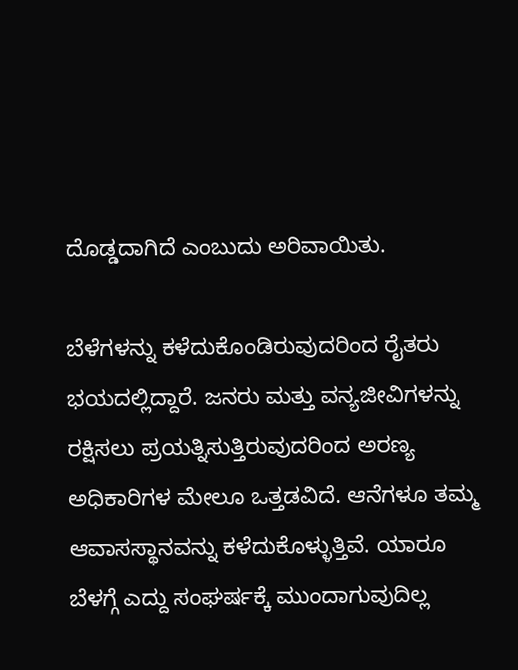ದೊಡ್ಡದಾಗಿದೆ ಎಂಬುದು ಅರಿವಾಯಿತು.

ಬೆಳೆಗಳನ್ನು ಕಳೆದುಕೊಂಡಿರುವುದರಿಂದ ರೈತರು ಭಯದಲ್ಲಿದ್ದಾರೆ. ಜನರು ಮತ್ತು ವನ್ಯಜೀವಿಗಳನ್ನು ರಕ್ಷಿಸಲು ಪ್ರಯತ್ನಿಸುತ್ತಿರುವುದರಿಂದ ಅರಣ್ಯ ಅಧಿಕಾರಿಗಳ ಮೇಲೂ ಒತ್ತಡವಿದೆ. ಆನೆಗಳೂ ತಮ್ಮ ಆವಾಸಸ್ಥಾನವನ್ನು ಕಳೆದುಕೊಳ್ಳುತ್ತಿವೆ. ಯಾರೂ ಬೆಳಗ್ಗೆ ಎದ್ದು ಸಂಘರ್ಷಕ್ಕೆ ಮುಂದಾಗುವುದಿಲ್ಲ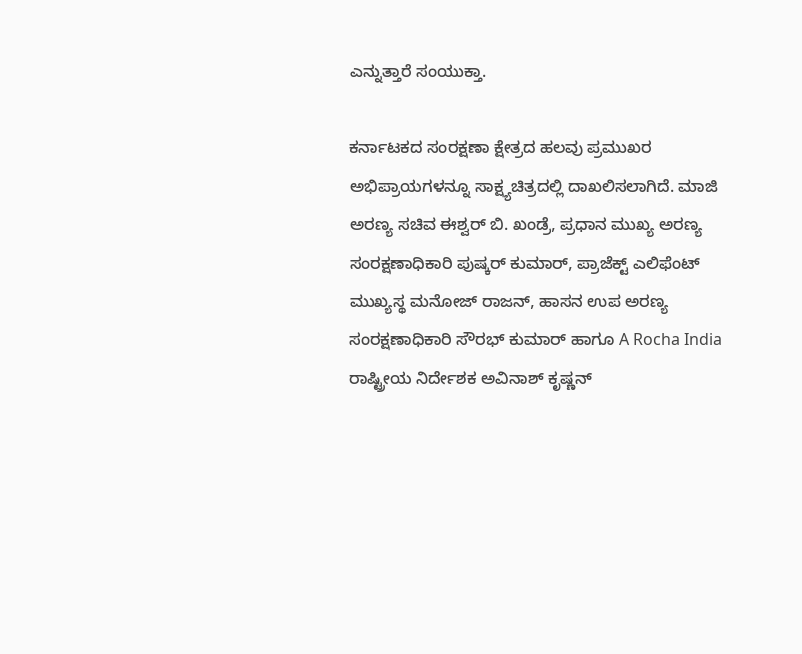ಎನ್ನುತ್ತಾರೆ ಸಂಯುಕ್ತಾ.

ಕರ್ನಾಟಕದ ಸಂರಕ್ಷಣಾ ಕ್ಷೇತ್ರದ ಹಲವು ಪ್ರಮುಖರ ಅಭಿಪ್ರಾಯಗಳನ್ನೂ ಸಾಕ್ಷ್ಯಚಿತ್ರದಲ್ಲಿ ದಾಖಲಿಸಲಾಗಿದೆ. ಮಾಜಿ ಅರಣ್ಯ ಸಚಿವ ಈಶ್ವರ್ ಬಿ. ಖಂಡ್ರೆ, ಪ್ರಧಾನ ಮುಖ್ಯ ಅರಣ್ಯ ಸಂರಕ್ಷಣಾಧಿಕಾರಿ ಪುಷ್ಕರ್ ಕುಮಾರ್, ಪ್ರಾಜೆಕ್ಟ್ ಎಲಿಫೆಂಟ್ ಮುಖ್ಯಸ್ಥ ಮನೋಜ್ ರಾಜನ್, ಹಾಸನ ಉಪ ಅರಣ್ಯ ಸಂರಕ್ಷಣಾಧಿಕಾರಿ ಸೌರಭ್ ಕುಮಾರ್ ಹಾಗೂ A Rocha India ರಾಷ್ಟ್ರೀಯ ನಿರ್ದೇಶಕ ಅವಿನಾಶ್ ಕೃಷ್ಣನ್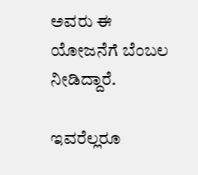ಅವರು ಈ ಯೋಜನೆಗೆ ಬೆಂಬಲ ನೀಡಿದ್ದಾರೆ.

ಇವರೆಲ್ಲರೂ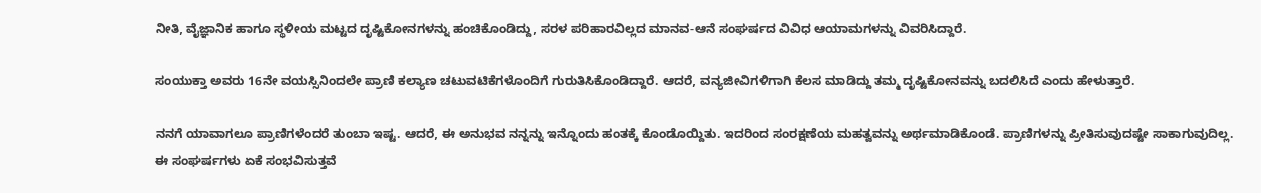ನೀತಿ, ವೈಜ್ಞಾನಿಕ ಹಾಗೂ ಸ್ಥಳೀಯ ಮಟ್ಟದ ದೃಷ್ಟಿಕೋನಗಳನ್ನು ಹಂಚಿಕೊಂಡಿದ್ದು, ಸರಳ ಪರಿಹಾರವಿಲ್ಲದ ಮಾನವ-ಆನೆ ಸಂಘರ್ಷದ ವಿವಿಧ ಆಯಾಮಗಳನ್ನು ವಿವರಿಸಿದ್ದಾರೆ.

ಸಂಯುಕ್ತಾ ಅವರು 16ನೇ ವಯಸ್ಸಿನಿಂದಲೇ ಪ್ರಾಣಿ ಕಲ್ಯಾಣ ಚಟುವಟಿಕೆಗಳೊಂದಿಗೆ ಗುರುತಿಸಿಕೊಂಡಿದ್ದಾರೆ. ಆದರೆ, ವನ್ಯಜೀವಿಗಳಿಗಾಗಿ ಕೆಲಸ ಮಾಡಿದ್ದು ತಮ್ಮ ದೃಷ್ಟಿಕೋನವನ್ನು ಬದಲಿಸಿದೆ ಎಂದು ಹೇಳುತ್ತಾರೆ.

ನನಗೆ ಯಾವಾಗಲೂ ಪ್ರಾಣಿಗಳೆಂದರೆ ತುಂಬಾ ಇಷ್ಟ. ಆದರೆ, ಈ ಅನುಭವ ನನ್ನನ್ನು ಇನ್ನೊಂದು ಹಂತಕ್ಕೆ ಕೊಂಡೊಯ್ದಿತು. ಇದರಿಂದ ಸಂರಕ್ಷಣೆಯ ಮಹತ್ವವನ್ನು ಅರ್ಥಮಾಡಿಕೊಂಡೆ. ಪ್ರಾಣಿಗಳನ್ನು ಪ್ರೀತಿಸುವುದಷ್ಟೇ ಸಾಕಾಗುವುದಿಲ್ಲ. ಈ ಸಂಘರ್ಷಗಳು ಏಕೆ ಸಂಭವಿಸುತ್ತವೆ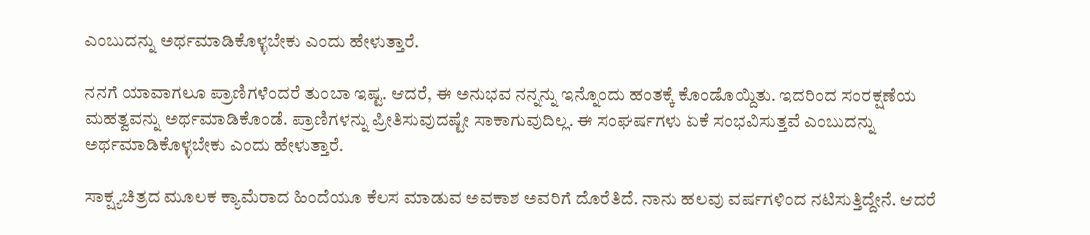ಎಂಬುದನ್ನು ಅರ್ಥಮಾಡಿಕೊಳ್ಳಬೇಕು ಎಂದು ಹೇಳುತ್ತಾರೆ.

ನನಗೆ ಯಾವಾಗಲೂ ಪ್ರಾಣಿಗಳೆಂದರೆ ತುಂಬಾ ಇಷ್ಟ. ಆದರೆ, ಈ ಅನುಭವ ನನ್ನನ್ನು ಇನ್ನೊಂದು ಹಂತಕ್ಕೆ ಕೊಂಡೊಯ್ದಿತು. ಇದರಿಂದ ಸಂರಕ್ಷಣೆಯ ಮಹತ್ವವನ್ನು ಅರ್ಥಮಾಡಿಕೊಂಡೆ. ಪ್ರಾಣಿಗಳನ್ನು ಪ್ರೀತಿಸುವುದಷ್ಟೇ ಸಾಕಾಗುವುದಿಲ್ಲ. ಈ ಸಂಘರ್ಷಗಳು ಏಕೆ ಸಂಭವಿಸುತ್ತವೆ ಎಂಬುದನ್ನು ಅರ್ಥಮಾಡಿಕೊಳ್ಳಬೇಕು ಎಂದು ಹೇಳುತ್ತಾರೆ.

ಸಾಕ್ಷ್ಯಚಿತ್ರದ ಮೂಲಕ ಕ್ಯಾಮೆರಾದ ಹಿಂದೆಯೂ ಕೆಲಸ ಮಾಡುವ ಅವಕಾಶ ಅವರಿಗೆ ದೊರೆತಿದೆ. ನಾನು ಹಲವು ವರ್ಷಗಳಿಂದ ನಟಿಸುತ್ತಿದ್ದೇನೆ. ಆದರೆ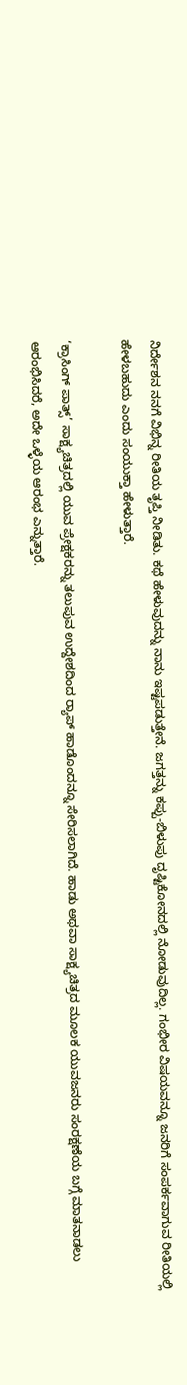ನಿರ್ದೇಶನ ನನಗೆ ವಿಭಿನ್ನ ರೀತಿಯ ತೃಪ್ತಿ ನೀಡಿತು. ಕಥೆ ಹೇಳುವುದನ್ನು ನಾನು ಇಷ್ಟಪಡುತ್ತೇನೆ. ಜಗತ್ತನ್ನು ಕಪ್ಪು-ಬಿಳುಪು ದೃಷ್ಟಿಕೋನದಲ್ಲಿ ನೋಡುವುದಿಲ್ಲ. ಗಂಭೀರ ವಿಷಯವನ್ನೂ ಜನರಿಗೆ ಸಂಪರ್ಕವಾಗುವ ರೀತಿಯಲ್ಲಿ ಹೇಳಬಹುದು ಎಂದು ಸಂಯುಕ್ತಾ ಹೇಳುತ್ತಾರೆ.

‘ಕ್ರಾಸಿಂಗ್ ಪಾತ್ಸ್’ ಸಾಕ್ಷ್ಯಚಿತ್ರದಲ್ಲಿ ಯುವ ಪ್ರೇಕ್ಷಕರನ್ನು ತಲುಪುವ ಉದ್ದೇಶದಿಂದ ರ‍್ಯಾಪ್ ಹಾಡೊಂದನ್ನೂ ಸೇರಿಸಲಾಗಿದೆ. ಹಾಡು ಅಥವಾ ಸಾಕ್ಷ್ಯಚಿತ್ರದ ಮೂಲಕ ಯುವಜನರು ಸಂರಕ್ಷಣೆಯ ಬಗ್ಗೆ ಮಾತನಾಡಲು ಆರಂಭಿಸಿದರೆ, ಅದೇ ಒಳ್ಳೆಯ ಆರಂಭ ಎನ್ನುತ್ತಾರೆ.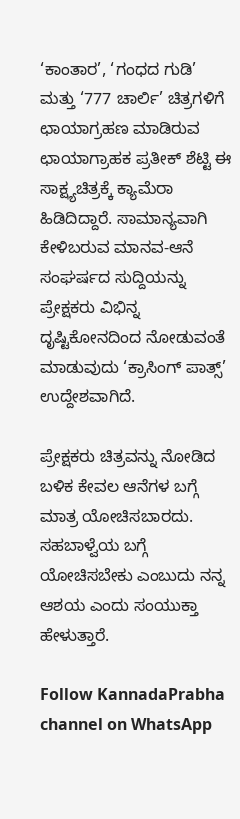‘ಕಾಂತಾರ’, ‘ಗಂಧದ ಗುಡಿ’ ಮತ್ತು ‘777 ಚಾರ್ಲಿ’ ಚಿತ್ರಗಳಿಗೆ ಛಾಯಾಗ್ರಹಣ ಮಾಡಿರುವ ಛಾಯಾಗ್ರಾಹಕ ಪ್ರತೀಕ್ ಶೆಟ್ಟಿ ಈ ಸಾಕ್ಷ್ಯಚಿತ್ರಕ್ಕೆ ಕ್ಯಾಮೆರಾ ಹಿಡಿದಿದ್ದಾರೆ. ಸಾಮಾನ್ಯವಾಗಿ ಕೇಳಿಬರುವ ಮಾನವ-ಆನೆ ಸಂಘರ್ಷದ ಸುದ್ದಿಯನ್ನು ಪ್ರೇಕ್ಷಕರು ವಿಭಿನ್ನ ದೃಷ್ಟಿಕೋನದಿಂದ ನೋಡುವಂತೆ ಮಾಡುವುದು ‘ಕ್ರಾಸಿಂಗ್ ಪಾತ್ಸ್’ ಉದ್ದೇಶವಾಗಿದೆ.

ಪ್ರೇಕ್ಷಕರು ಚಿತ್ರವನ್ನು ನೋಡಿದ ಬಳಿಕ ಕೇವಲ ಆನೆಗಳ ಬಗ್ಗೆ ಮಾತ್ರ ಯೋಚಿಸಬಾರದು. ಸಹಬಾಳ್ವೆಯ ಬಗ್ಗೆ ಯೋಚಿಸಬೇಕು ಎಂಬುದು ನನ್ನ ಆಶಯ ಎಂದು ಸಂಯುಕ್ತಾ ಹೇಳುತ್ತಾರೆ.

Follow KannadaPrabha channel on WhatsApp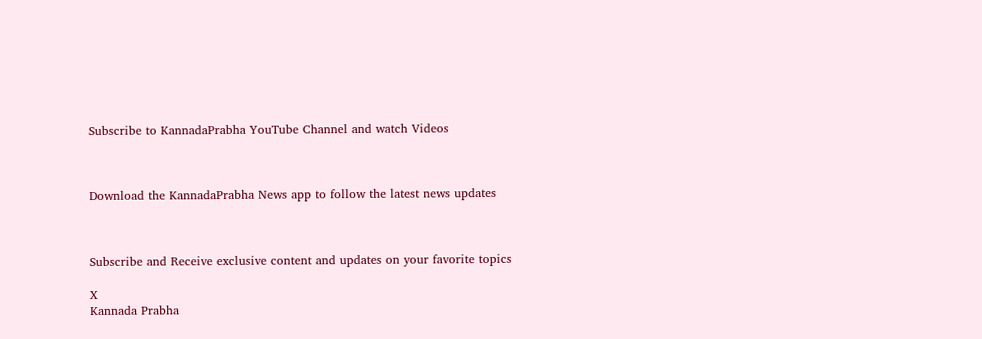Subscribe to KannadaPrabha YouTube Channel and watch Videos



Download the KannadaPrabha News app to follow the latest news updates



Subscribe and Receive exclusive content and updates on your favorite topics

X
Kannada Prabha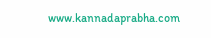www.kannadaprabha.com